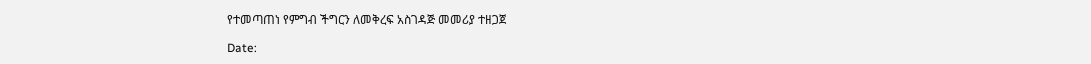የተመጣጠነ የምግብ ችግርን ለመቅረፍ አስገዳጅ መመሪያ ተዘጋጀ

Date: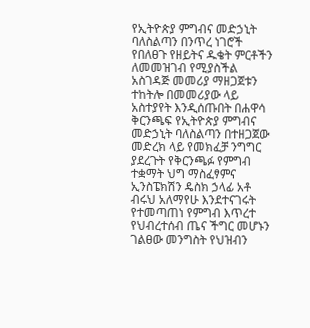የኢትዮጵያ ምግብና መድኃኒት ባለስልጣን በንጥረ ነገሮች የበለፀጉ የዘይትና ዱቄት ምርቶችን ለመመዝገብ የሚያስችል አስገዳጅ መመሪያ ማዘጋጀቱን ተከትሎ በመመሪያው ላይ አስተያየት እንዲሰጡበት በሐዋሳ ቅርንጫፍ የኢትዮጵያ ምግብና መድኃኒት ባለስልጣን በተዘጋጀው መድረክ ላይ የመክፈቻ ንግግር ያደረጉት የቅርንጫፉ የምግብ ተቋማት ህግ ማስፈፃምና ኢንስፔክሽን ዴስክ ኃላፊ አቶ ብሩህ አለማየሁ እንደተናገሩት የተመጣጠነ የምግብ እጥረተ የህብረተሰብ ጤና ችግር መሆኑን ገልፀው መንግስት የህዝብን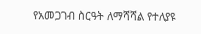የአመጋገብ ስርዓት ለማሻሻል የተለያዩ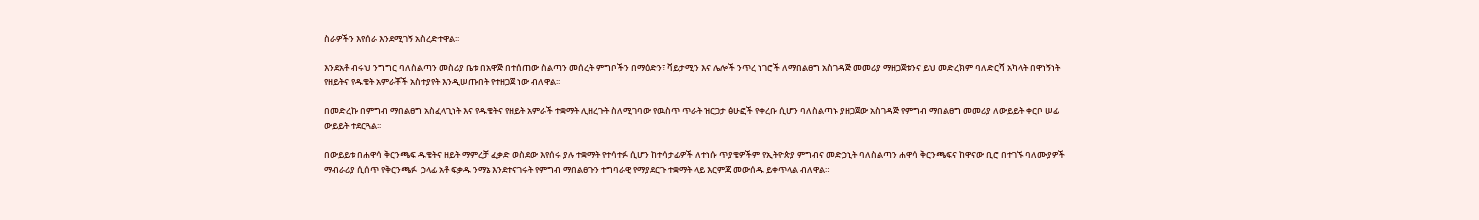ስራዎችን እየሰራ እንደሚገኝ አስረድተዋል፡፡

እንደአቶ ብሩህ ንግግር ባለስልጣን መስሪያ ቤቱ በአዋጅ በተሰጠው ስልጣን መሰረት ምግቦችን በማዕድን፣ ቫይታሚን እና ሌሎች ንጥረ ነገሮች ለማበልፀግ አስገዳጅ መመሪያ ማዘጋጀቱንና ይህ መድረክም ባለድርሻ አካላት በዋነኝነት የዘይትና የዱቄት አምራቾች አስተያየት እንዲሠጡበት የተዘጋጀ ነው ብለዋል፡፡

በመድረኩ በምግብ ማበልፀግ አስፈላጊነት እና የዱቄትና የዘይት አምራች ተቋማት ሊዘረጉት ስለሚገባው የዉስጥ ጥራት ዝርጋታ ፅሁፎች የቀረቡ ሲሆን ባለስልጣኑ ያዘጋጀው አስገዳጅ የምግብ ማበልፀግ መመሪያ ለውይይት ቀርቦ ሠፊ ውይይት ተደርጓል፡፡

በውይይቱ በሐዋሳ ቅርንጫፍ ዱቄትና ዘይት ማምረቻ ፈቃድ ወስደው እየሰሩ ያሉ ተቋማት የተሳተፉ ሲሆን ከተሳታፊዎች ለተነሱ ጥያቄዎችም የኢትዮጵያ ምግብና መድኃኒት ባለስልጣን ሐዋሳ ቅርንጫፍና ከዋናው ቢሮ በተገኙ ባለሙያዎች ማብራሪያ ሲሰጥ የቅርንጫፉ  ኃላፊ አቶ ፍቃዱ ንማኔ እንደተናገሩት የምግብ ማበልፀጉን ተግባራዊ የማያደርጉ ተቋማት ላይ እርምጃ መውሰዱ ይቀጥላል ብለዋል።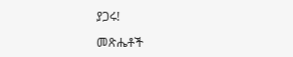ያጋሩ!

መጽሔቶች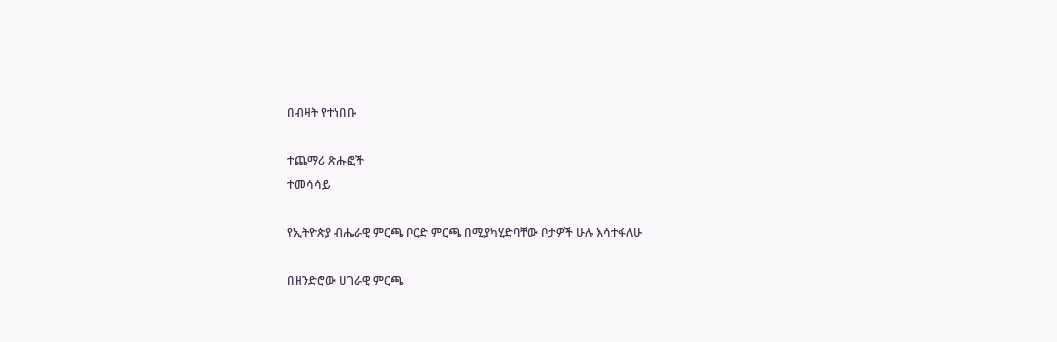በብዛት የተነበቡ

ተጨማሪ ጽሑፎች
ተመሳሳይ

የኢትዮጵያ ብሔራዊ ምርጫ ቦርድ ምርጫ በሚያካሂድባቸው ቦታዎች ሁሉ እሳተፋለሁ

በዘንድሮው ሀገራዊ ምርጫ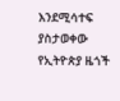እንደሚሳተፍ ያስታወቀው የኢትዮጵያ ዜጎች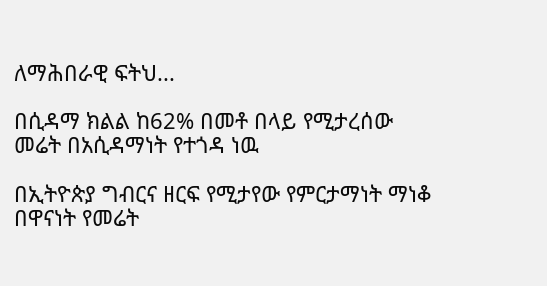ለማሕበራዊ ፍትህ...

በሲዳማ ክልል ከ62% በመቶ በላይ የሚታረሰው መሬት በአሲዳማነት የተጎዳ ነዉ

በኢትዮጵያ ግብርና ዘርፍ የሚታየው የምርታማነት ማነቆ በዋናነት የመሬት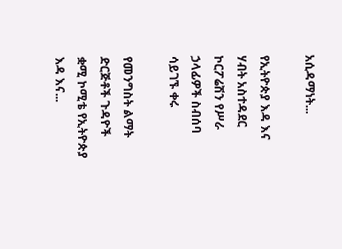አሲዳማነት...

የኢትዮጵያ እዳ እና ሃብት አስተዳደር ኮርፖሬሽን የሥራ ኃላፊዎች ስብሰባ ሳይገኙ ቀሩ

የመንግስት ልማት ድርጅቶች ጉዳዮች ቋሚ ኮሚቴ የኢትዮጵያ እዳ እና...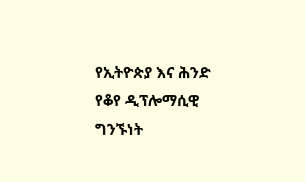የኢትዮጵያ እና ሕንድ የቆየ ዲፕሎማሲዊ ግንኙነት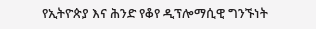የኢትዮጵያ እና ሕንድ የቆየ ዲፕሎማሲዊ ግንኙነት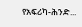የአፍሪካ-ሕንድ...